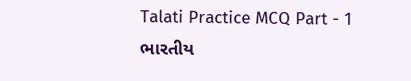Talati Practice MCQ Part - 1
ભારતીય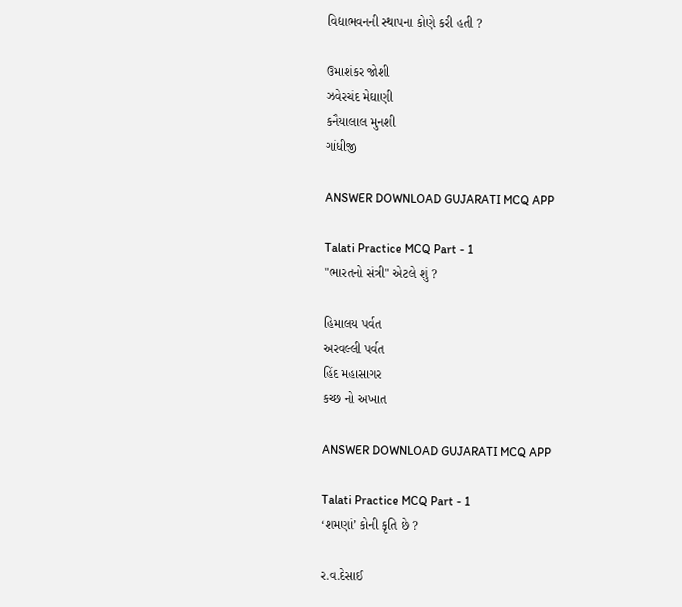વિદ્યાભવનની સ્થાપના કોણે કરી હતી ?

ઉમાશંકર જોશી
ઝવેરચંદ મેઘાણી
કનૈયાલાલ મુનશી
ગાંધીજી

ANSWER DOWNLOAD GUJARATI MCQ APP

Talati Practice MCQ Part - 1
"ભારતનો સંત્રી" એટલે શું ?

હિમાલય પર્વત
અરવલ્લી પર્વત
હિંદ મહાસાગર
કચ્છ નો અખાત

ANSWER DOWNLOAD GUJARATI MCQ APP

Talati Practice MCQ Part - 1
‘શમણાં’ કોની કૃતિ છે ?

ર.વ.દેસાઈ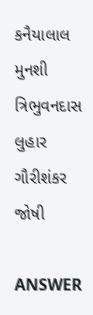કનૈયાલાલ મુનશી
ત્રિભુવનદાસ લુહાર
ગૌરીશંકર જોષી

ANSWER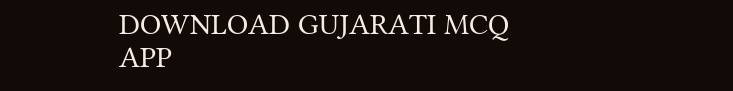DOWNLOAD GUJARATI MCQ APP